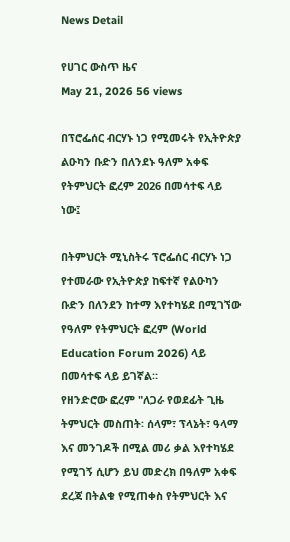News Detail

የሀገር ውስጥ ዜና
May 21, 2026 56 views

በፕሮፌሰር ብርሃኑ ነጋ የሚመሩት የኢትዮጵያ ልዑካን ቡድን በለንደኑ ዓለም አቀፍ የትምህርት ፎረም 2026 በመሳተፍ ላይ ነው፤

በትምህርት ሚኒስትሩ ፕሮፌሰር ብርሃኑ ነጋ የተመራው የኢትዮጵያ ከፍተኛ የልዑካን ቡድን በለንደን ከተማ እየተካሄደ በሚገኘው የዓለም የትምህርት ፎረም (World Education Forum 2026) ላይ በመሳተፍ ላይ ይገኛል።
የዘንድሮው ፎረም "ለጋራ የወደፊት ጊዜ ትምህርት መስጠት፡ ሰላም፣ ፕላኔት፣ ዓላማ እና መንገዶች በሚል መሪ ቃል እየተካሄደ የሚገኝ ሲሆን ይህ መድረክ በዓለም አቀፍ ደረጃ በትልቁ የሚጠቀስ የትምህርት እና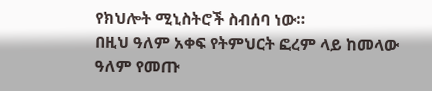የክህሎት ሚኒስትሮች ስብሰባ ነው።
በዚህ ዓለም አቀፍ የትምህርት ፎረም ላይ ከመላው ዓለም የመጡ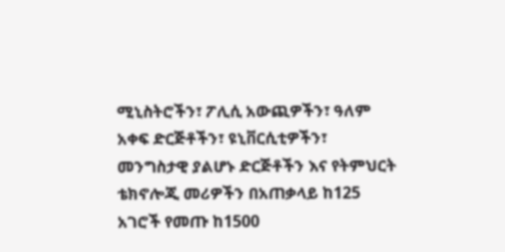ሚኒስትሮችን፣ ፖሊሲ አውጪዎችን፣ ዓለም አቀፍ ድርጅቶችን፣ ዩኒቨርሲቲዎችን፣ መንግስታዊ ያልሆኑ ድርጅቶችን እና የትምህርት ቴክኖሎጂ መሪዎችን በአጠቃላይ ከ125 አገሮች የመጡ ከ1500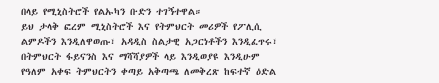በላይ የሚኒስትሮች የልኡካን ቡድን ተገኝተዋል።
ይህ ታላቅ ፎረም ሚኒስትሮች እና የትምህርት መሪዎች የፖሊሲ ልምዶችን እንዲለዋወጡ፣ አዳዲስ ስልታዊ አጋርነቶችን እንዲፈጥሩ፣ በትምህርት ፋይናንስ እና ማሻሻያዎች ላይ እንዲወያዩ እንዲሁም የዓለም አቀፍ ትምህርትን ቀጣይ አቅጣጫ ለመቅረጽ ከፍተኛ ዕድል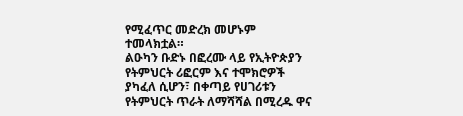የሚፈጥር መድረክ መሆኑም ተመላክቷል።
ልዑካን ቡድኑ በፎረሙ ላይ የኢትዮጵያን የትምህርት ሪፎርም እና ተሞክሮዎች ያካፈለ ሲሆን፣ በቀጣይ የሀገሪቱን የትምህርት ጥራት ለማሻሻል በሚረዱ ዋና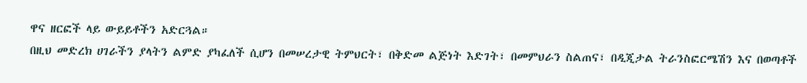ዋና ዘርፎች ላይ ውይይቶችን አድርጓል።
በዚህ መድረክ ሀገራችን ያላትን ልምድ ያካፈለች ሲሆን በመሠረታዊ ትምህርት፣ በቅድመ ልጅነት እድገት፣ በመምህራን ስልጠና፣ በዲጂታል ትራንስፎርሜሽን እና በወጣቶች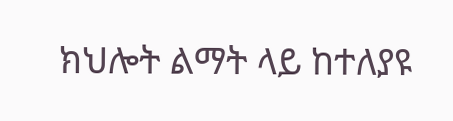ክህሎት ልማት ላይ ከተለያዩ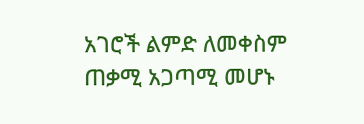አገሮች ልምድ ለመቀስም ጠቃሚ አጋጣሚ መሆኑ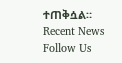ተጠቅሷል።
Recent News
Follow Us